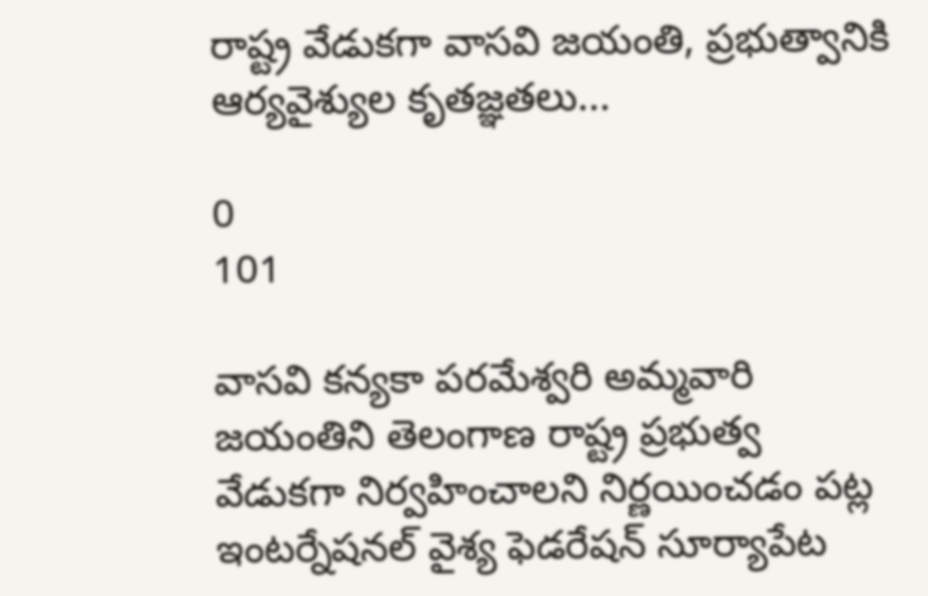రాష్ట్ర వేడుకగా వాసవి జయంతి, ప్రభుత్వానికి ఆర్యవైశ్యుల కృతజ్ఞతలు...

0
101

వాసవి కన్యకా పరమేశ్వరి అమ్మవారి జయంతిని తెలంగాణ రాష్ట్ర ప్రభుత్వ వేడుకగా నిర్వహించాలని నిర్ణయించడం పట్ల ఇంటర్నేషనల్ వైశ్య ఫెడరేషన్ సూర్యాపేట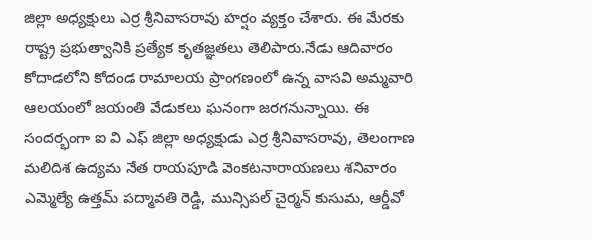జిల్లా అధ్యక్షులు ఎర్ర శ్రీనివాసరావు హర్షం వ్యక్తం చేశారు. ఈ మేరకు రాష్ట్ర ప్రభుత్వానికి ప్రత్యేక కృతజ్ఞతలు తెలిపారు.నేడు ఆదివారం కోదాడలోని కోదండ రామాలయ ప్రాంగణంలో ఉన్న వాసవి అమ్మవారి ఆలయంలో జయంతి వేడుకలు ఘనంగా జరగనున్నాయి. ఈ సందర్భంగా ఐ వి ఎఫ్ జిల్లా అధ్యక్షుడు ఎర్ర శ్రీనివాసరావు, తెలంగాణ మలిదిశ ఉద్యమ నేత రాయపూడి వెంకటనారాయణలు శనివారం ఎమ్మెల్యే ఉత్తమ్ పద్మావతి రెడ్డి, మున్సిపల్ చైర్మన్ కుసుమ, ఆర్డీవో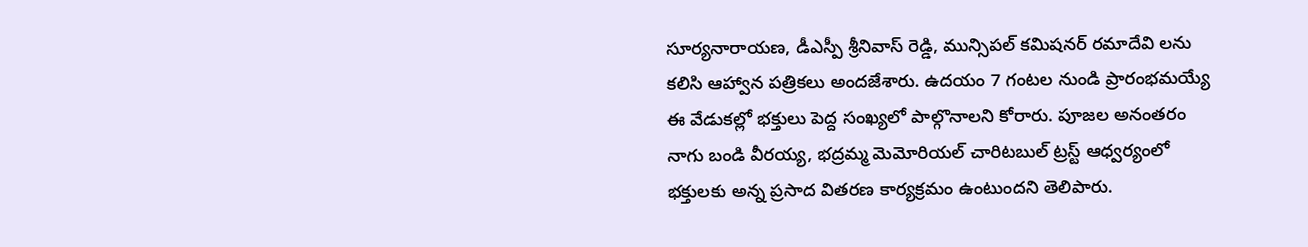సూర్యనారాయణ, డీఎస్పీ శ్రీనివాస్ రెడ్డి, మున్సిపల్ కమిషనర్ రమాదేవి లను కలిసి ఆహ్వాన పత్రికలు అందజేశారు. ఉదయం 7 గంటల నుండి ప్రారంభమయ్యే ఈ వేడుకల్లో భక్తులు పెద్ద సంఖ్యలో పాల్గొనాలని కోరారు. పూజల అనంతరం నాగు బండి వీరయ్య, భద్రమ్మ మెమోరియల్ చారిటబుల్ ట్రస్ట్ ఆధ్వర్యంలో భక్తులకు అన్న ప్రసాద వితరణ కార్యక్రమం ఉంటుందని తెలిపారు.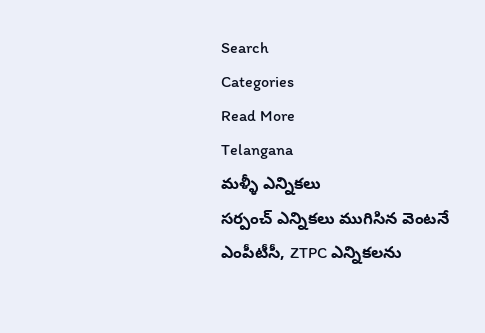Search
Categories
Read More
Telangana
మళ్ళీ ఎన్నికలు
సర్పంచ్ ఎన్నికలు ముగిసిన వెంటనే ఎంపీటీసీ, ZTPC ఎన్నికలను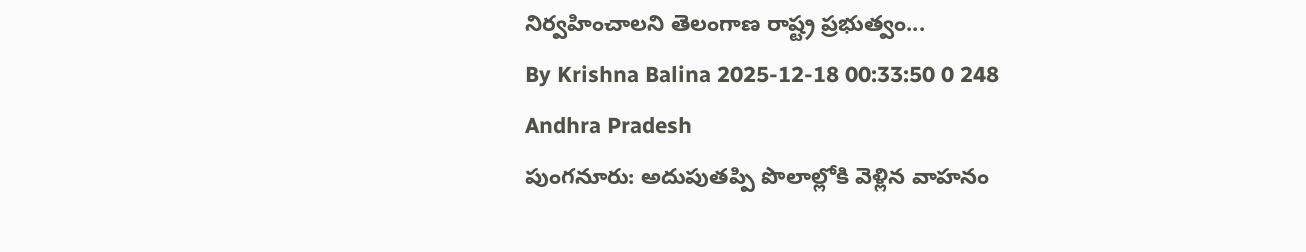నిర్వహించాలని తెలంగాణ రాష్ట్ర ప్రభుత్వం...
By Krishna Balina 2025-12-18 00:33:50 0 248
Andhra Pradesh
పుంగనూరు: అదుపుతప్పి పొలాల్లోకి వెళ్లిన వాహనం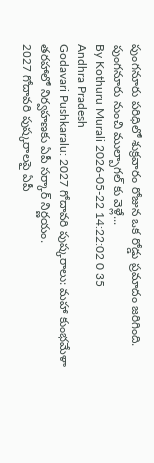పుంగనూరు పరిధిలో శుక్రవారం రోజున ఒక రోడ్డు ప్రమాదం జరిగింది. పుంగనూరు నుంచి ముల్బాగల్ కు వెళ్లే...
By Kothuru Murali 2026-05-22 14:22:02 0 35
Andhra Pradesh
Godavari Pushkaralu: 2027 గోదావరి పుష్కరాలు: మహా కుంభమేళా తరహాలో నిర్వహణకు ఏపీ సర్కార్ నిర్ణయం.
2027 గోదావరి పుష్కరాలపై ఏపీ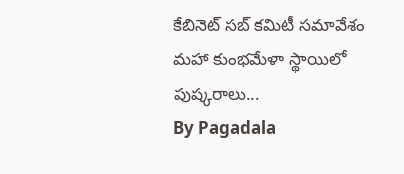కేబినెట్ సబ్ కమిటీ సమావేశం మహా కుంభమేళా స్థాయిలో పుష్కరాలు...
By Pagadala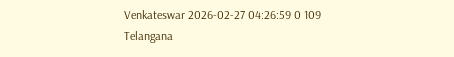Venkateswar 2026-02-27 04:26:59 0 109
Telangana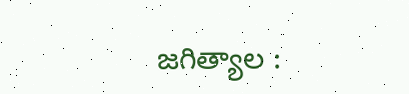జగిత్యాల :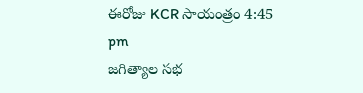ఈరోజు KCR సాయంత్రం 4:45 pm
జగిత్యాల సభ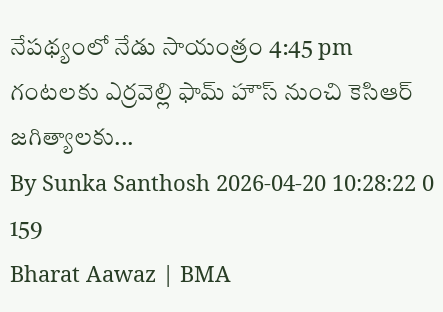నేపథ్యంలో నేడు సాయంత్రం 4:45 pm గంటలకు ఎర్రవెల్లి ఫామ్ హౌస్ నుంచి కెసిఆర్ జగిత్యాలకు...
By Sunka Santhosh 2026-04-20 10:28:22 0 159
Bharat Aawaz | BMA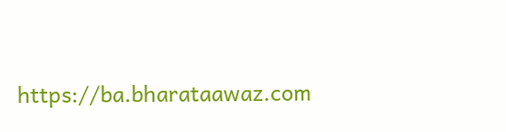https://ba.bharataawaz.com